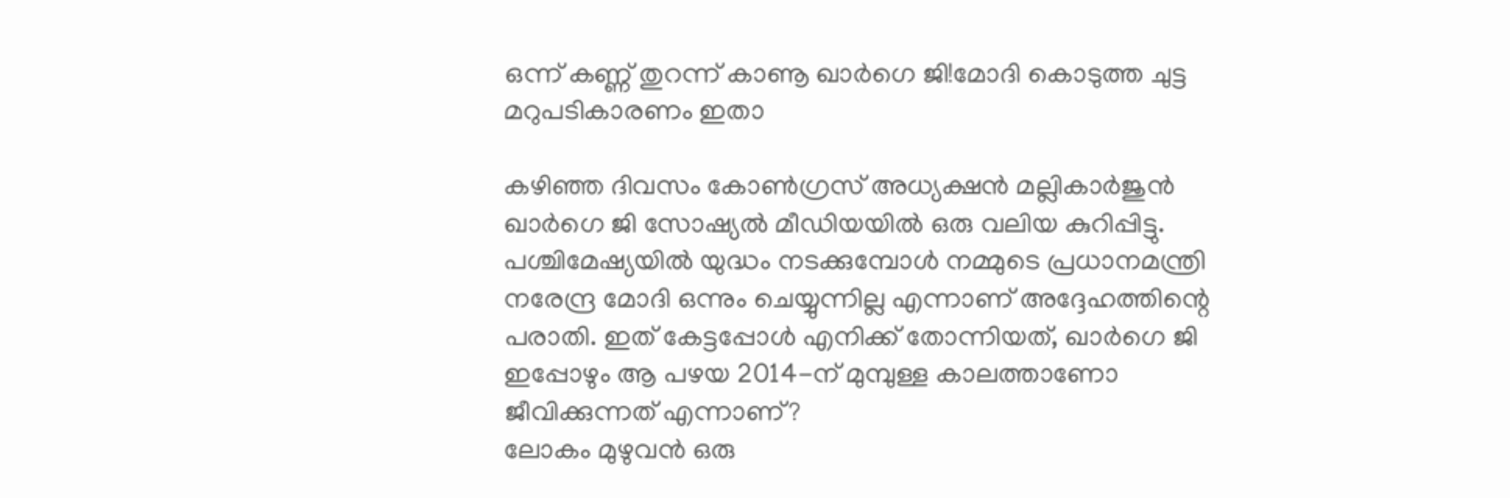ഒന്ന് കണ്ണ് തുറന്ന് കാണൂ ഖാർഗെ ജി!മോദി കൊടുത്ത ചുട്ട മറുപടികാരണം ഇതാ

കഴിഞ്ഞ ദിവസം കോൺഗ്രസ് അധ്യക്ഷൻ മല്ലികാർജുൻ ഖാർഗെ ജി സോഷ്യൽ മീഡിയയിൽ ഒരു വലിയ കുറിപ്പിട്ടു. പശ്ചിമേഷ്യയിൽ യുദ്ധം നടക്കുമ്പോൾ നമ്മുടെ പ്രധാനമന്ത്രി നരേന്ദ്ര മോദി ഒന്നും ചെയ്യുന്നില്ല എന്നാണ് അദ്ദേഹത്തിന്റെ പരാതി. ഇത് കേട്ടപ്പോൾ എനിക്ക് തോന്നിയത്, ഖാർഗെ ജി ഇപ്പോഴും ആ പഴയ 2014-ന് മുമ്പുള്ള കാലത്താണോ ജീവിക്കുന്നത് എന്നാണ്?
ലോകം മുഴുവൻ ഒരു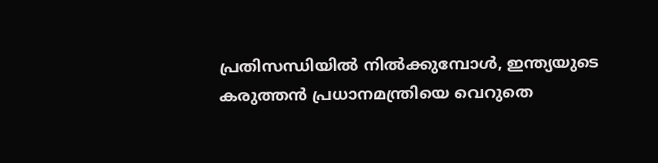പ്രതിസന്ധിയിൽ നിൽക്കുമ്പോൾ, ഇന്ത്യയുടെ കരുത്തൻ പ്രധാനമന്ത്രിയെ വെറുതെ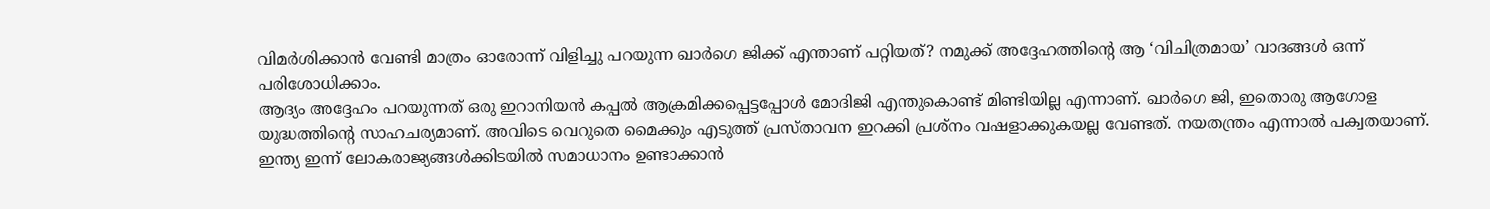വിമർശിക്കാൻ വേണ്ടി മാത്രം ഓരോന്ന് വിളിച്ചു പറയുന്ന ഖാർഗെ ജിക്ക് എന്താണ് പറ്റിയത്? നമുക്ക് അദ്ദേഹത്തിന്റെ ആ ‘വിചിത്രമായ’ വാദങ്ങൾ ഒന്ന് പരിശോധിക്കാം.
ആദ്യം അദ്ദേഹം പറയുന്നത് ഒരു ഇറാനിയൻ കപ്പൽ ആക്രമിക്കപ്പെട്ടപ്പോൾ മോദിജി എന്തുകൊണ്ട് മിണ്ടിയില്ല എന്നാണ്. ഖാർഗെ ജി, ഇതൊരു ആഗോള യുദ്ധത്തിന്റെ സാഹചര്യമാണ്. അവിടെ വെറുതെ മൈക്കും എടുത്ത് പ്രസ്താവന ഇറക്കി പ്രശ്നം വഷളാക്കുകയല്ല വേണ്ടത്. നയതന്ത്രം എന്നാൽ പക്വതയാണ്. ഇന്ത്യ ഇന്ന് ലോകരാജ്യങ്ങൾക്കിടയിൽ സമാധാനം ഉണ്ടാക്കാൻ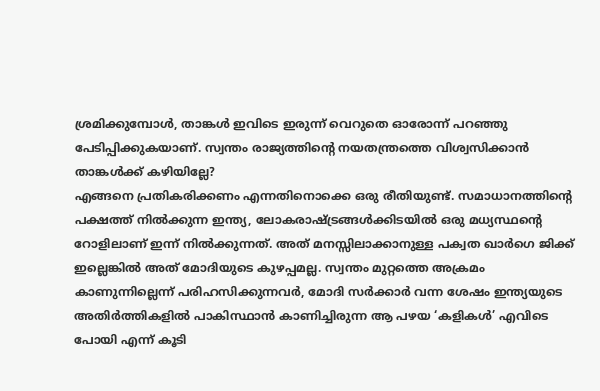ശ്രമിക്കുമ്പോൾ, താങ്കൾ ഇവിടെ ഇരുന്ന് വെറുതെ ഓരോന്ന് പറഞ്ഞു പേടിപ്പിക്കുകയാണ്. സ്വന്തം രാജ്യത്തിന്റെ നയതന്ത്രത്തെ വിശ്വസിക്കാൻ താങ്കൾക്ക് കഴിയില്ലേ?
എങ്ങനെ പ്രതികരിക്കണം എന്നതിനൊക്കെ ഒരു രീതിയുണ്ട്. സമാധാനത്തിന്റെ പക്ഷത്ത് നിൽക്കുന്ന ഇന്ത്യ, ലോകരാഷ്ട്രങ്ങൾക്കിടയിൽ ഒരു മധ്യസ്ഥന്റെ റോളിലാണ് ഇന്ന് നിൽക്കുന്നത്. അത് മനസ്സിലാക്കാനുള്ള പക്വത ഖാർഗെ ജിക്ക് ഇല്ലെങ്കിൽ അത് മോദിയുടെ കുഴപ്പമല്ല. സ്വന്തം മുറ്റത്തെ അക്രമം കാണുന്നില്ലെന്ന് പരിഹസിക്കുന്നവർ, മോദി സർക്കാർ വന്ന ശേഷം ഇന്ത്യയുടെ അതിർത്തികളിൽ പാകിസ്ഥാൻ കാണിച്ചിരുന്ന ആ പഴയ ‘കളികൾ’ എവിടെ പോയി എന്ന് കൂടി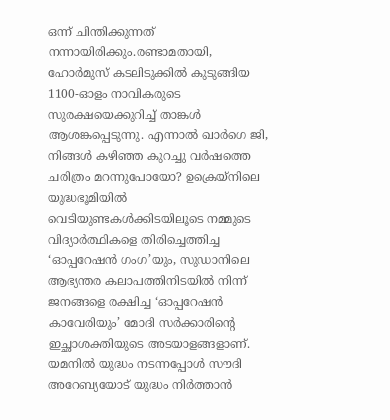ഒന്ന് ചിന്തിക്കുന്നത് നന്നായിരിക്കും.രണ്ടാമതായി, ഹോർമുസ് കടലിടുക്കിൽ കുടുങ്ങിയ 1100-ഓളം നാവികരുടെ സുരക്ഷയെക്കുറിച്ച് താങ്കൾ ആശങ്കപ്പെടുന്നു. എന്നാൽ ഖാർഗെ ജി, നിങ്ങൾ കഴിഞ്ഞ കുറച്ചു വർഷത്തെ ചരിത്രം മറന്നുപോയോ? ഉക്രെയ്നിലെ യുദ്ധഭൂമിയിൽ വെടിയുണ്ടകൾക്കിടയിലൂടെ നമ്മുടെ വിദ്യാർത്ഥികളെ തിരിച്ചെത്തിച്ച ‘ഓപ്പറേഷൻ ഗംഗ’യും, സുഡാനിലെ ആഭ്യന്തര കലാപത്തിനിടയിൽ നിന്ന് ജനങ്ങളെ രക്ഷിച്ച ‘ഓപ്പറേഷൻ കാവേരിയും’ മോദി സർക്കാരിന്റെ ഇച്ഛാശക്തിയുടെ അടയാളങ്ങളാണ്. യമനിൽ യുദ്ധം നടന്നപ്പോൾ സൗദി അറേബ്യയോട് യുദ്ധം നിർത്താൻ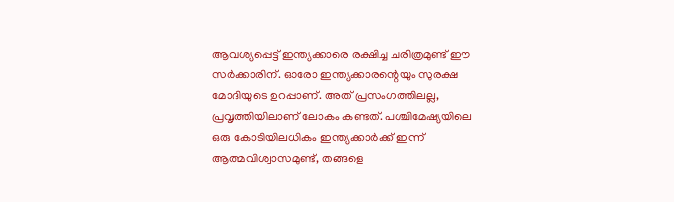ആവശ്യപ്പെട്ട് ഇന്ത്യക്കാരെ രക്ഷിച്ച ചരിത്രമുണ്ട് ഈ സർക്കാരിന്. ഓരോ ഇന്ത്യക്കാരന്റെയും സുരക്ഷ മോദിയുടെ ഉറപ്പാണ്. അത് പ്രസംഗത്തിലല്ല, പ്രവൃത്തിയിലാണ് ലോകം കണ്ടത്. പശ്ചിമേഷ്യയിലെ ഒരു കോടിയിലധികം ഇന്ത്യക്കാർക്ക് ഇന്ന് ആത്മവിശ്വാസമുണ്ട്, തങ്ങളെ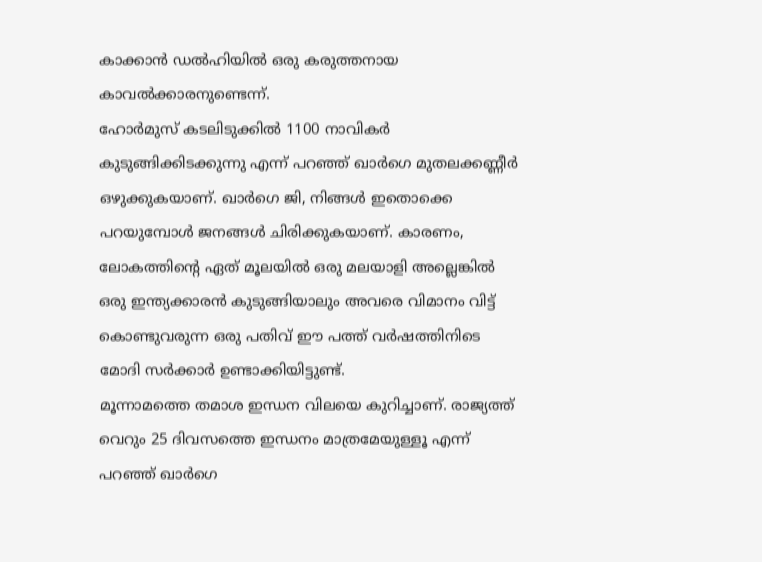കാക്കാൻ ഡൽഹിയിൽ ഒരു കരുത്തനായ കാവൽക്കാരനുണ്ടെന്ന്.
ഹോർമുസ് കടലിടുക്കിൽ 1100 നാവികർ കുടുങ്ങിക്കിടക്കുന്നു എന്ന് പറഞ്ഞ് ഖാർഗെ മുതലക്കണ്ണീർ ഒഴുക്കുകയാണ്. ഖാർഗെ ജി, നിങ്ങൾ ഇതൊക്കെ പറയുമ്പോൾ ജനങ്ങൾ ചിരിക്കുകയാണ്. കാരണം, ലോകത്തിന്റെ ഏത് മൂലയിൽ ഒരു മലയാളി അല്ലെങ്കിൽ ഒരു ഇന്ത്യക്കാരൻ കുടുങ്ങിയാലും അവരെ വിമാനം വിട്ട് കൊണ്ടുവരുന്ന ഒരു പതിവ് ഈ പത്ത് വർഷത്തിനിടെ മോദി സർക്കാർ ഉണ്ടാക്കിയിട്ടുണ്ട്.
മൂന്നാമത്തെ തമാശ ഇന്ധന വിലയെ കുറിച്ചാണ്. രാജ്യത്ത് വെറും 25 ദിവസത്തെ ഇന്ധനം മാത്രമേയുള്ളൂ എന്ന് പറഞ്ഞ് ഖാർഗെ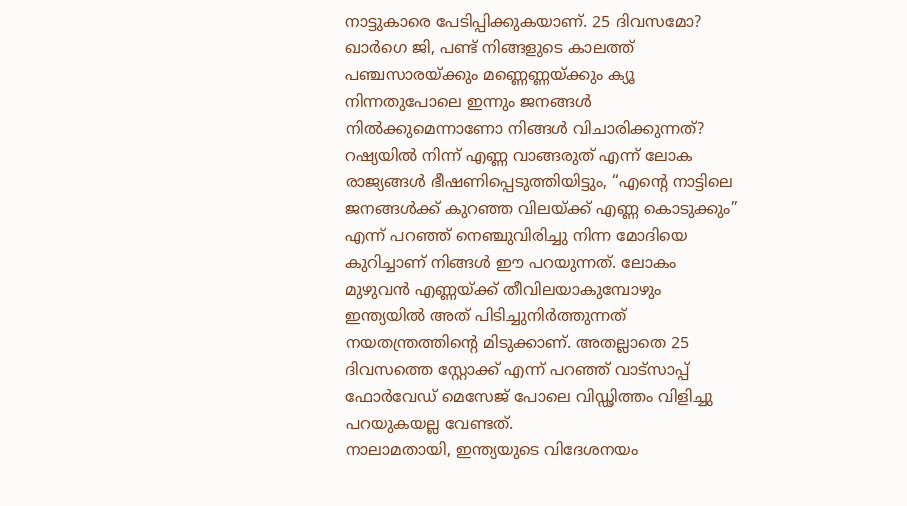നാട്ടുകാരെ പേടിപ്പിക്കുകയാണ്. 25 ദിവസമോ? ഖാർഗെ ജി, പണ്ട് നിങ്ങളുടെ കാലത്ത് പഞ്ചസാരയ്ക്കും മണ്ണെണ്ണയ്ക്കും ക്യൂ നിന്നതുപോലെ ഇന്നും ജനങ്ങൾ നിൽക്കുമെന്നാണോ നിങ്ങൾ വിചാരിക്കുന്നത്? റഷ്യയിൽ നിന്ന് എണ്ണ വാങ്ങരുത് എന്ന് ലോക രാജ്യങ്ങൾ ഭീഷണിപ്പെടുത്തിയിട്ടും, “എന്റെ നാട്ടിലെ ജനങ്ങൾക്ക് കുറഞ്ഞ വിലയ്ക്ക് എണ്ണ കൊടുക്കും” എന്ന് പറഞ്ഞ് നെഞ്ചുവിരിച്ചു നിന്ന മോദിയെ കുറിച്ചാണ് നിങ്ങൾ ഈ പറയുന്നത്. ലോകം മുഴുവൻ എണ്ണയ്ക്ക് തീവിലയാകുമ്പോഴും ഇന്ത്യയിൽ അത് പിടിച്ചുനിർത്തുന്നത് നയതന്ത്രത്തിന്റെ മിടുക്കാണ്. അതല്ലാതെ 25 ദിവസത്തെ സ്റ്റോക്ക് എന്ന് പറഞ്ഞ് വാട്സാപ്പ് ഫോർവേഡ് മെസേജ് പോലെ വിഡ്ഢിത്തം വിളിച്ചു പറയുകയല്ല വേണ്ടത്.
നാലാമതായി, ഇന്ത്യയുടെ വിദേശനയം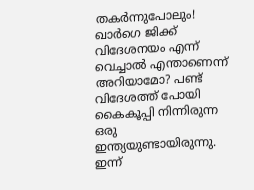തകർന്നുപോലും! ഖാർഗെ ജിക്ക് വിദേശനയം എന്ന് വെച്ചാൽ എന്താണെന്ന് അറിയാമോ? പണ്ട് വിദേശത്ത് പോയി കൈകൂപ്പി നിന്നിരുന്ന ഒരു ഇന്ത്യയുണ്ടായിരുന്നു. ഇന്ന്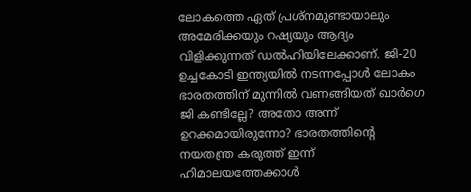ലോകത്തെ ഏത് പ്രശ്നമുണ്ടായാലും അമേരിക്കയും റഷ്യയും ആദ്യം വിളിക്കുന്നത് ഡൽഹിയിലേക്കാണ്. ജി-20 ഉച്ചകോടി ഇന്ത്യയിൽ നടന്നപ്പോൾ ലോകം ഭാരതത്തിന് മുന്നിൽ വണങ്ങിയത് ഖാർഗെ ജി കണ്ടില്ലേ? അതോ അന്ന് ഉറക്കമായിരുന്നോ? ഭാരതത്തിന്റെ നയതന്ത്ര കരുത്ത് ഇന്ന് ഹിമാലയത്തേക്കാൾ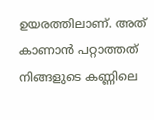ഉയരത്തിലാണ്. അത് കാണാൻ പറ്റാത്തത് നിങ്ങളുടെ കണ്ണിലെ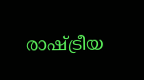രാഷ്ട്രീയ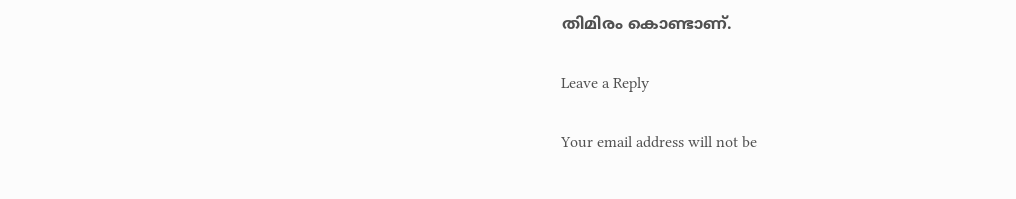തിമിരം കൊണ്ടാണ്.

Leave a Reply

Your email address will not be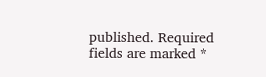published. Required fields are marked *